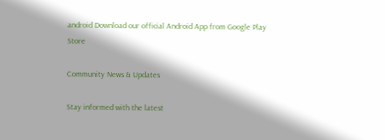android Download our official Android App from Google Play Store

Community News & Updates

Stay informed with the latest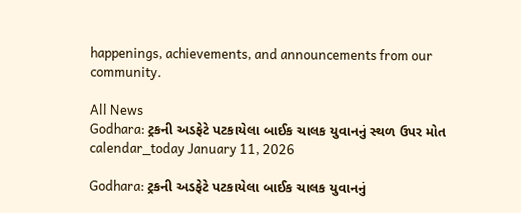happenings, achievements, and announcements from our community.

All News
Godhara: ટ્રકની અડફેટે પટકાયેલા બાઈક ચાલક યુવાનનું સ્થળ ઉપર મોત
calendar_today January 11, 2026

Godhara: ટ્રકની અડફેટે પટકાયેલા બાઈક ચાલક યુવાનનું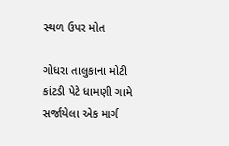સ્થળ ઉપર મોત

ગોધરા તાલુકાના મોટી કાંટડી પેટે ધામણી ગામે સર્જાયેલા એક માર્ગ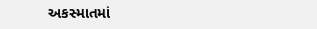અકસ્માતમાં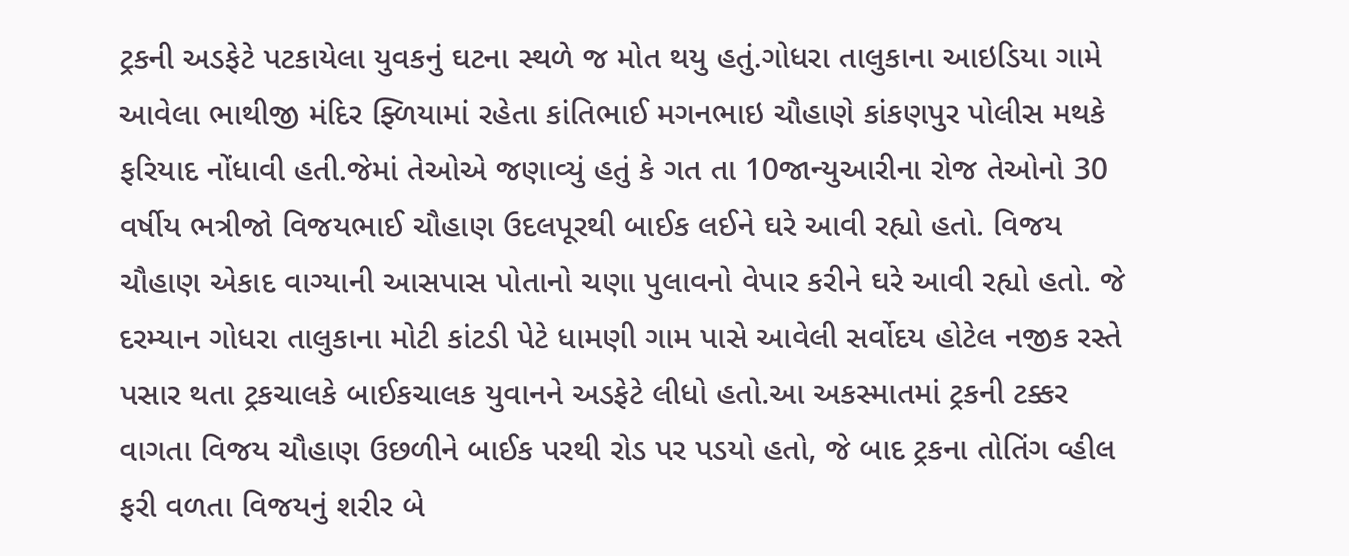ટ્રકની અડફેટે પટકાયેલા યુવકનું ઘટના સ્થળે જ મોત થયુ હતું.ગોધરા તાલુકાના આઇડિયા ગામે આવેલા ભાથીજી મંદિર ફ્ળિયામાં રહેતા કાંતિભાઈ મગનભાઇ ચૌહાણે કાંકણપુર પોલીસ મથકે ફરિયાદ નોંધાવી હતી.જેમાં તેઓએ જણાવ્યું હતું કે ગત તા 10જાન્યુઆરીના રોજ તેઓનો 30 વર્ષીય ભત્રીજો વિજયભાઈ ચૌહાણ ઉદલપૂરથી બાઈક લઈને ઘરે આવી રહ્યો હતો. વિજય ચૌહાણ એકાદ વાગ્યાની આસપાસ પોતાનો ચણા પુલાવનો વેપાર કરીને ઘરે આવી રહ્યો હતો. જે દરમ્યાન ગોધરા તાલુકાના મોટી કાંટડી પેટે ધામણી ગામ પાસે આવેલી સર્વોદય હોટેલ નજીક રસ્તે પસાર થતા ટ્રકચાલકે બાઈકચાલક યુવાનને અડફેટે લીધો હતો.આ અકસ્માતમાં ટ્રકની ટક્કર વાગતા વિજય ચૌહાણ ઉછળીને બાઈક પરથી રોડ પર પડયો હતો, જે બાદ ટ્રકના તોતિંગ વ્હીલ ફરી વળતા વિજયનું શરીર બે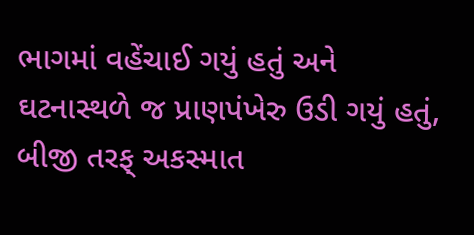ભાગમાં વહેંચાઈ ગયું હતું અને ઘટનાસ્થળે જ પ્રાણપંખેરુ ઉડી ગયું હતું, બીજી તરફ્ અકસ્માત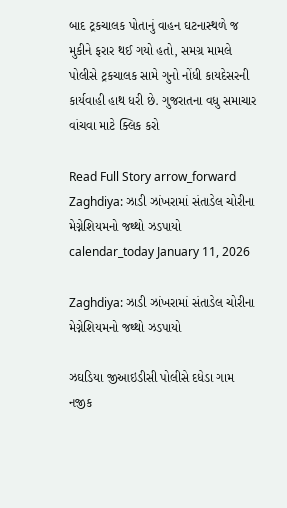બાદ ટ્રકચાલક પોતાનું વાહન ઘટનાસ્થળે જ મુકીને ફરાર થઈ ગયો હતો, સમગ્ર મામલે પોલીસે ટ્રકચાલક સામે ગુનો નોંધી કાયદેસરની કાર્યવાહી હાથ ધરી છે. ગુજરાતના વધુ સમાચાર વાંચવા માટે ક્લિક કરો

Read Full Story arrow_forward
Zaghdiya: ઝાડી ઝાંખરામાં સંતાડેલ ચોરીના મેગ્નેશિયમનો જથ્થો ઝડપાયો
calendar_today January 11, 2026

Zaghdiya: ઝાડી ઝાંખરામાં સંતાડેલ ચોરીના મેગ્નેશિયમનો જથ્થો ઝડપાયો

ઝઘડિયા જીઆઇડીસી પોલીસે દધેડા ગામ નજીક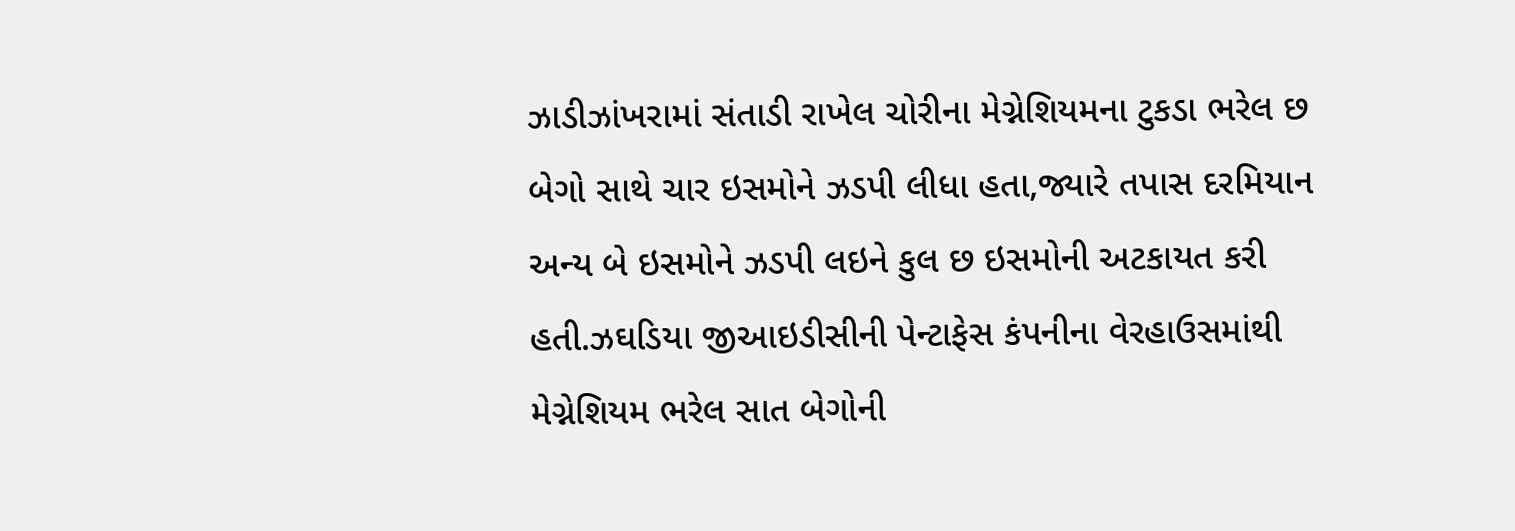ઝાડીઝાંખરામાં સંતાડી રાખેલ ચોરીના મેગ્નેશિયમના ટુકડા ભરેલ છ બેગો સાથે ચાર ઇસમોને ઝડપી લીધા હતા,જ્યારે તપાસ દરમિયાન અન્ય બે ઇસમોને ઝડપી લઇને કુલ છ ઇસમોની અટકાયત કરી હતી.ઝઘડિયા જીઆઇડીસીની પેન્ટાફેસ કંપનીના વેરહાઉસમાંથી મેગ્નેશિયમ ભરેલ સાત બેગોની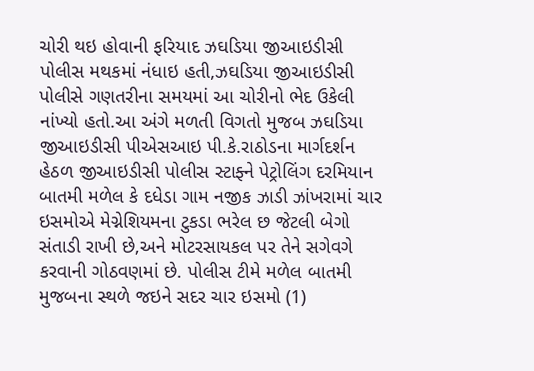ચોરી થઇ હોવાની ફરિયાદ ઝઘડિયા જીઆઇડીસી પોલીસ મથકમાં નંધાઇ હતી,ઝઘડિયા જીઆઇડીસી પોલીસે ગણતરીના સમયમાં આ ચોરીનો ભેદ ઉકેલી નાંખ્યો હતો.આ અંગે મળતી વિગતો મુજબ ઝઘડિયા જીઆઇડીસી પીએસઆઇ પી.કે.રાઠોડના માર્ગદર્શન હેઠળ જીઆઇડીસી પોલીસ સ્ટાફ્ને પેટ્રોલિંગ દરમિયાન બાતમી મળેલ કે દધેડા ગામ નજીક ઝાડી ઝાંખરામાં ચાર ઇસમોએ મેગ્નેશિયમના ટુકડા ભરેલ છ જેટલી બેગો સંતાડી રાખી છે,અને મોટરસાયકલ પર તેને સગેવગે કરવાની ગોઠવણમાં છે. પોલીસ ટીમે મળેલ બાતમી મુજબના સ્થળે જઇને સદર ચાર ઇસમો (1)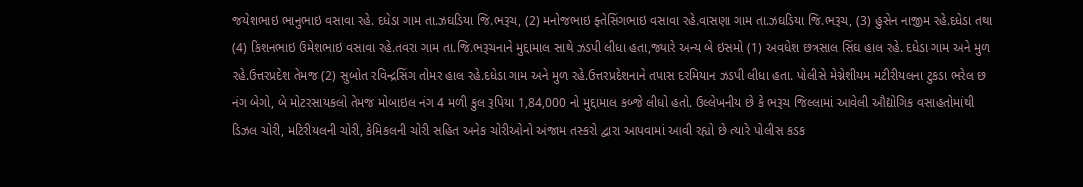જયેશભાઇ ભાનુભાઇ વસાવા રહે. દધેડા ગામ તા.ઝઘડિયા જિ.ભરૂચ, (2) મનોજભાઇ ફ્તેસિંગભાઇ વસાવા રહે.વાસણા ગામ તા.ઝઘડિયા જિ.ભરૂચ, (3) હુસેન નાજીમ રહે.દધેડા તથા (4) કિશનભાઇ ઉમેશભાઇ વસાવા રહે.તવરા ગામ તા.જિ.ભરૂચનાને મુદ્દામાલ સાથે ઝડપી લીધા હતા,જ્યારે અન્ય બે ઇસમો (1) અવધેશ છત્રસાલ સિંઘ હાલ રહે. દધેડા ગામ અને મુળ રહે.ઉત્તરપ્રદેશ તેમજ (2) સુબોત રવિન્દ્રસિંગ તોમર હાલ રહે.દધેડા ગામ અને મુળ રહે.ઉત્તરપ્રદેશનાને તપાસ દરમિયાન ઝડપી લીધા હતા. પોલીસે મેગ્નેશીયમ મટીરીયલના ટુકડા ભરેલ છ નંગ બેગો, બે મોટરસાયકલો તેમજ મોબાઇલ નંગ 4 મળી કુલ રૂપિયા 1,84,000 નો મુદ્દામાલ કબ્જે લીધો હતો. ઉલ્લેખનીય છે કે ભરૂચ જિલ્લામાં આવેલી ઔદ્યોગિક વસાહતોમાંથી ડિઝલ ચોરી, મટિરીયલની ચોરી, કેમિકલની ચોરી સહિત અનેક ચોરીઓનો અંજામ તસ્કરો દ્વારા આપવામાં આવી રહ્યો છે ત્યારે પોલીસ કડક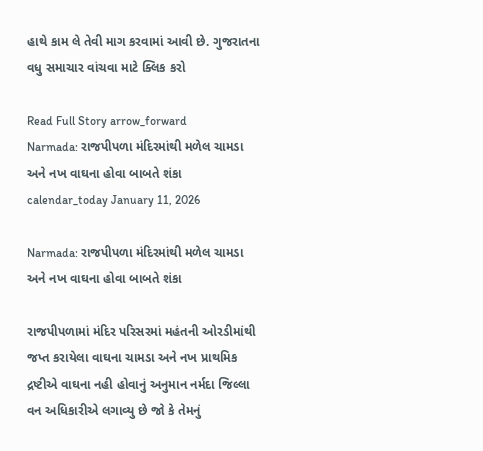હાથે કામ લે તેવી માગ કરવામાં આવી છે. ગુજરાતના વધુ સમાચાર વાંચવા માટે ક્લિક કરો

Read Full Story arrow_forward
Narmada: રાજપીપળા મંદિરમાંથી મળેલ ચામડા અને નખ વાઘના હોવા બાબતે શંકા
calendar_today January 11, 2026

Narmada: રાજપીપળા મંદિરમાંથી મળેલ ચામડા અને નખ વાઘના હોવા બાબતે શંકા

રાજપીપળામાં મંદિર પરિસરમાં મહંતની ઓરડીમાંથી જપ્ત કરાયેલા વાઘના ચામડા અને નખ પ્રાથમિક દ્રષ્ટીએ વાઘના નહી હોવાનું અનુમાન નર્મદા જિલ્લા વન અધિકારીએ લગાવ્યુ છે જો કે તેમનું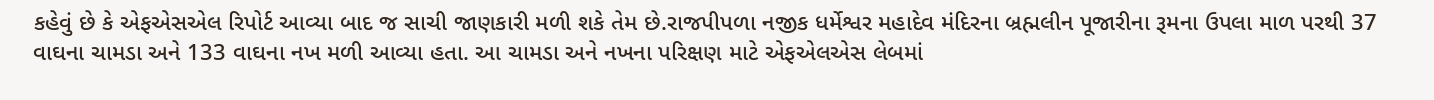કહેવું છે કે એફએસએલ રિપોર્ટ આવ્યા બાદ જ સાચી જાણકારી મળી શકે તેમ છે.રાજપીપળા નજીક ધર્મેશ્વર મહાદેવ મંદિરના બ્રહ્મલીન પૂજારીના રૂમના ઉપલા માળ પરથી 37 વાઘના ચામડા અને 133 વાઘના નખ મળી આવ્યા હતા. આ ચામડા અને નખના પરિક્ષણ માટે એફએલએસ લેબમાં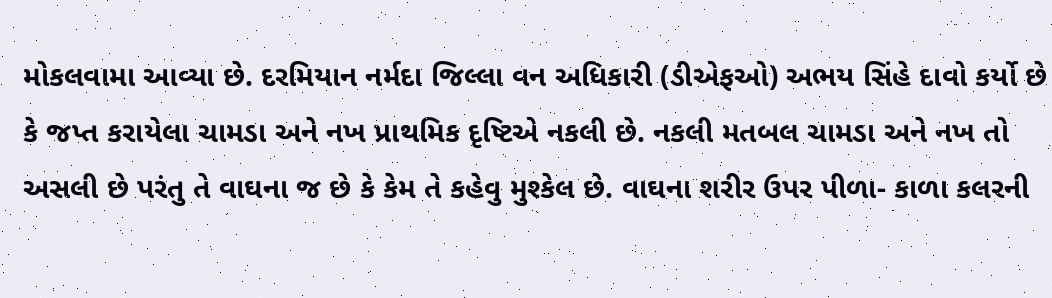મોકલવામા આવ્યા છે. દરમિયાન નર્મદા જિલ્લા વન અધિકારી (ડીએફઓ) અભય સિંહે દાવો કર્યો છે કે જપ્ત કરાયેલા ચામડા અને નખ પ્રાથમિક દૃષ્ટિએ નકલી છે. નકલી મતબલ ચામડા અને નખ તો અસલી છે પરંતુ તે વાઘના જ છે કે કેમ તે કહેવુ મુશ્કેલ છે. વાઘના શરીર ઉપર પીળા- કાળા કલરની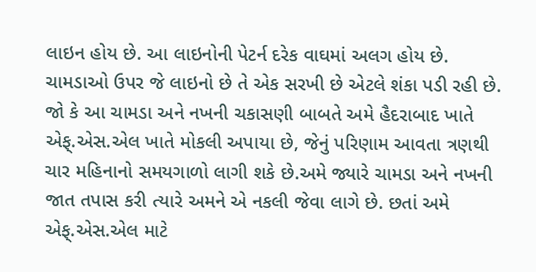લાઇન હોય છે. આ લાઇનોની પેટર્ન દરેક વાઘમાં અલગ હોય છે. ચામડાઓ ઉપર જે લાઇનો છે તે એક સરખી છે એટલે શંકા પડી રહી છે. જો કે આ ચામડા અને નખની ચકાસણી બાબતે અમે હૈદરાબાદ ખાતે એફ્.એસ.એલ ખાતે મોકલી અપાયા છે, જેનું પરિણામ આવતા ત્રણથી ચાર મહિનાનો સમયગાળો લાગી શકે છે.અમે જ્યારે ચામડા અને નખની જાત તપાસ કરી ત્યારે અમને એ નકલી જેવા લાગે છે. છતાં અમે એફ્.એસ.એલ માટે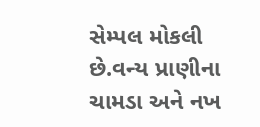સેમ્પલ મોકલી છે.વન્ય પ્રાણીના ચામડા અને નખ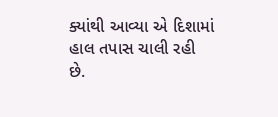ક્યાંથી આવ્યા એ દિશામાં હાલ તપાસ ચાલી રહી છે.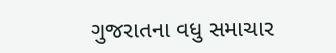ગુજરાતના વધુ સમાચાર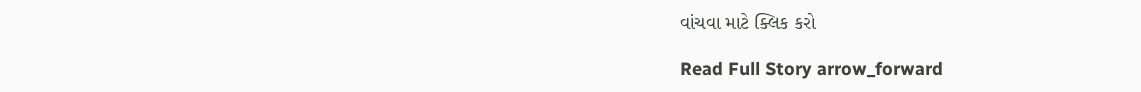વાંચવા માટે ક્લિક કરો

Read Full Story arrow_forward